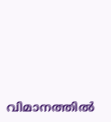വിമാനത്തില്‍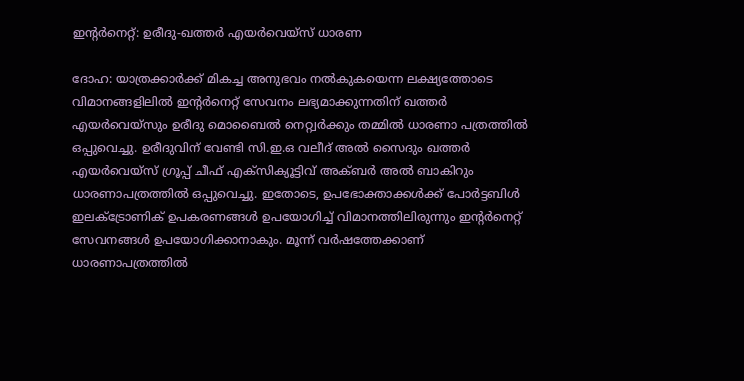ഇന്‍റര്‍നെറ്റ്: ഉരീദു-ഖത്തര്‍ എയര്‍വെയ്സ് ധാരണ

ദോഹ: യാത്രക്കാര്‍ക്ക് മികച്ച അനുഭവം നല്‍കുകയെന്ന ലക്ഷ്യത്തോടെ വിമാനങ്ങളിലില്‍ ഇന്‍റര്‍നെറ്റ് സേവനം ലഭ്യമാക്കുന്നതിന് ഖത്തര്‍ എയര്‍വെയ്സും ഉരീദു മൊബൈല്‍ നെറ്റ്വര്‍ക്കും തമ്മില്‍ ധാരണാ പത്രത്തില്‍ ഒപ്പുവെച്ചു. ഉരീദുവിന് വേണ്ടി സി.ഇ.ഒ വലീദ് അല്‍ സൈദും ഖത്തര്‍ എയര്‍വെയ്സ് ഗ്രൂപ്പ് ചീഫ് എക്സിക്യൂട്ടിവ് അക്ബര്‍ അല്‍ ബാകിറും ധാരണാപത്രത്തില്‍ ഒപ്പുവെച്ചു. ഇതോടെ, ഉപഭോക്താക്കള്‍ക്ക് പോര്‍ട്ടബിള്‍ ഇലക്ട്രോണിക് ഉപകരണങ്ങള്‍ ഉപയോഗിച്ച് വിമാനത്തിലിരുന്നും ഇന്‍റര്‍നെറ്റ് സേവനങ്ങള്‍ ഉപയോഗിക്കാനാകും. മൂന്ന് വര്‍ഷത്തേക്കാണ് ധാരണാപത്രത്തില്‍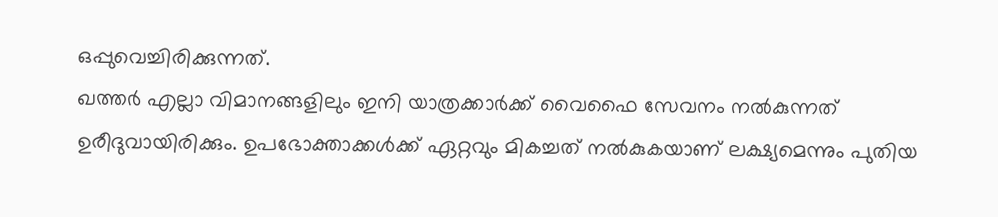ഒപ്പുവെച്ചിരിക്കുന്നത്.
ഖത്തര്‍ എല്ലാ വിമാനങ്ങളിലും ഇനി യാത്രക്കാര്‍ക്ക് വൈഫൈ സേവനം നല്‍കുന്നത് ഉരീദുവായിരിക്കും. ഉപഭോക്താക്കള്‍ക്ക് ഏറ്റവും മികച്ചത് നല്‍കുകയാണ് ലക്ഷ്യമെന്നും പുതിയ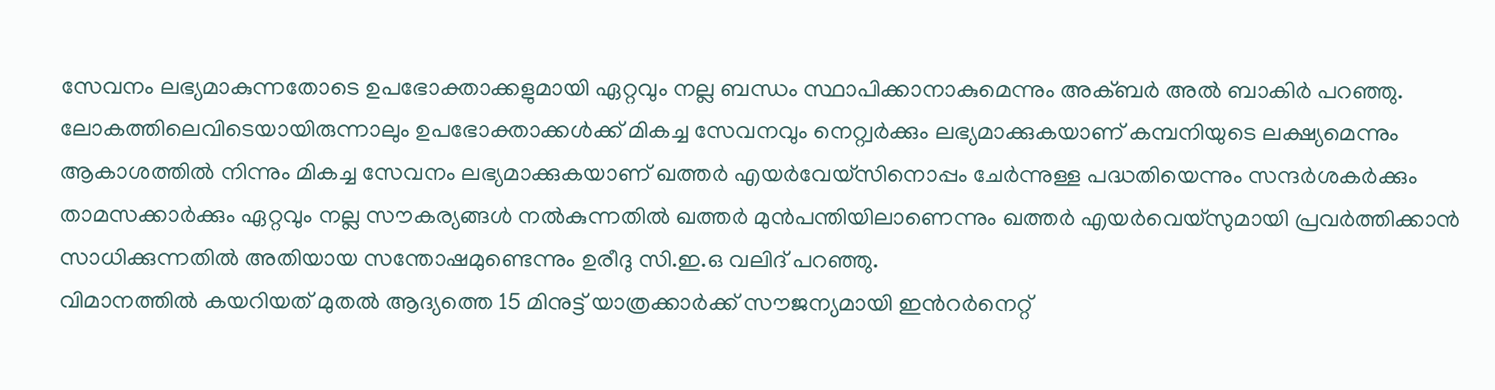സേവനം ലഭ്യമാകുന്നതോടെ ഉപഭോക്താക്കളുമായി ഏറ്റവും നല്ല ബന്ധം സ്ഥാപിക്കാനാകുമെന്നും അക്ബര്‍ അല്‍ ബാകിര്‍ പറഞ്ഞു. ലോകത്തിലെവിടെയായിരുന്നാലും ഉപഭോക്താക്കള്‍ക്ക് മികച്ച സേവനവും നെറ്റ്വര്‍ക്കും ലഭ്യമാക്കുകയാണ് കമ്പനിയുടെ ലക്ഷ്യമെന്നും ആകാശത്തില്‍ നിന്നും മികച്ച സേവനം ലഭ്യമാക്കുകയാണ് ഖത്തര്‍ എയര്‍വേയ്സിനൊപ്പം ചേര്‍ന്നുള്ള പദ്ധതിയെന്നും സന്ദര്‍ശകര്‍ക്കും താമസക്കാര്‍ക്കും ഏറ്റവും നല്ല സൗകര്യങ്ങള്‍ നല്‍കുന്നതില്‍ ഖത്തര്‍ മുന്‍പന്തിയിലാണെന്നും ഖത്തര്‍ എയര്‍വെയ്സുമായി പ്രവര്‍ത്തിക്കാന്‍ സാധിക്കുന്നതില്‍ അതിയായ സന്തോഷമുണ്ടെന്നും ഉരീദു സി.ഇ.ഒ വലിദ് പറഞ്ഞു.
വിമാനത്തില്‍ കയറിയത് മുതല്‍ ആദ്യത്തെ 15 മിനുട്ട് യാത്രക്കാര്‍ക്ക് സൗജന്യമായി ഇന്‍റര്‍നെറ്റ്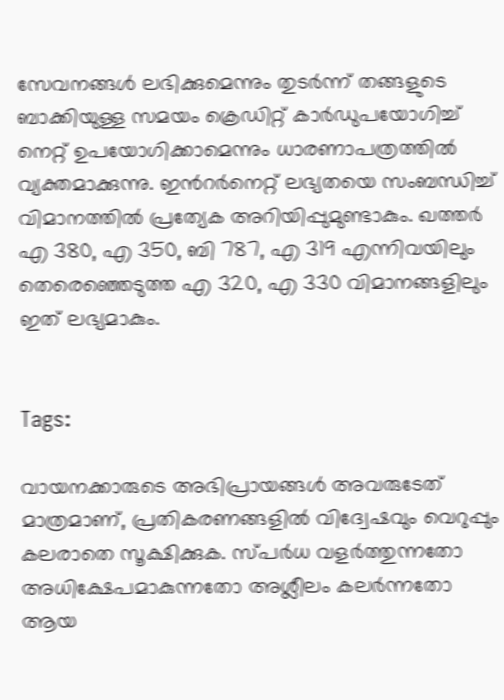സേവനങ്ങള്‍ ലഭിക്കുമെന്നും തുടര്‍ന്ന് തങ്ങളുടെ ബാക്കിയുള്ള സമയം ക്രെഡിറ്റ് കാര്‍ഡുപയോഗിച്ച് നെറ്റ് ഉപയോഗിക്കാമെന്നും ധാരണാപത്രത്തില്‍ വ്യക്തമാക്കുന്നു. ഇന്‍റര്‍നെറ്റ് ലഭ്യതയെ സംബന്ധിച്ച് വിമാനത്തില്‍ പ്രത്യേക അറിയിപ്പുമുണ്ടാകും. ഖത്തര്‍ എ 380, എ 350, ബി 787, എ 319 എന്നിവയിലും തെരെഞ്ഞെടുത്ത എ 320, എ 330 വിമാനങ്ങളിലും ഇത് ലഭ്യമാകും.


Tags:

വായനക്കാരുടെ അഭിപ്രായങ്ങള്‍ അവരുടേത് മാത്രമാണ്, പ്രതികരണങ്ങളിൽ വിദ്വേഷവും വെറുപ്പും കലരാതെ സൂക്ഷിക്കുക. സ്പർധ വളർത്തുന്നതോ അധിക്ഷേപമാകുന്നതോ അശ്ലീലം കലർന്നതോ ആയ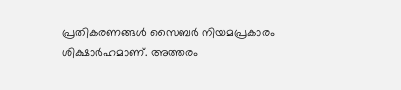പ്രതികരണങ്ങൾ സൈബർ നിയമപ്രകാരം ശിക്ഷാർഹമാണ്. അത്തരം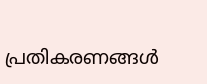പ്രതികരണങ്ങൾ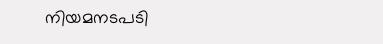നിയമനടപടി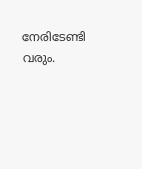നേരിടേണ്ടി വരും.